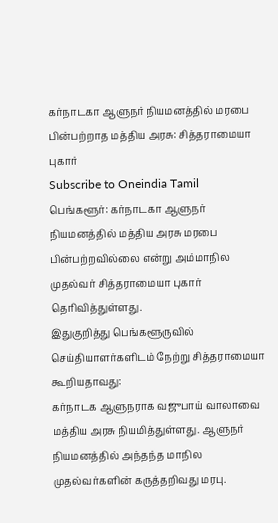கர்நாடகா ஆளுநர் நியமனத்தில் மரபை பின்பற்றாத மத்திய அரசு: சித்தராமையா புகார்
Subscribe to Oneindia Tamil
பெங்களூர்: கர்நாடகா ஆளுநர் நியமனத்தில் மத்திய அரசு மரபை பின்பற்றவில்லை என்று அம்மாநில முதல்வர் சித்தராமையா புகார் தெரிவித்துள்ளது.
இதுகுறித்து பெங்களூருவில் செய்தியாளர்களிடம் நேற்று சித்தராமையா கூறியதாவது:
கர்நாடக ஆளுநராக வஜுபாய் வாலாவை மத்திய அரசு நியமித்துள்ளது. ஆளுநர் நியமனத்தில் அந்தந்த மாநில முதல்வர்களின் கருத்தறிவது மரபு.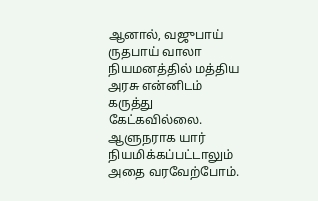ஆனால், வஜுபாய் ருதபாய் வாலா நியமனத்தில் மத்திய அரசு என்னிடம் கருத்து கேட்கவில்லை. ஆளுநராக யார் நியமிக்கப்பட்டாலும் அதை வரவேற்போம்.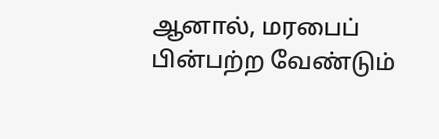ஆனால், மரபைப் பின்பற்ற வேண்டும்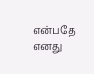என்பதே எனது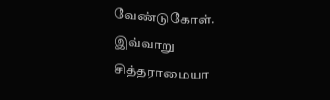வேண்டுகோள்.
இவ்வாறு சித்தராமையா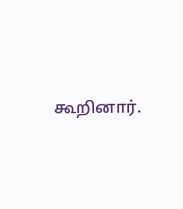கூறினார்.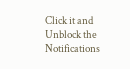Click it and Unblock the Notifications